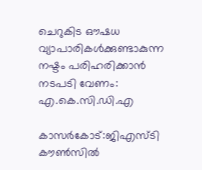ചെറുകിട ഔഷധ വ്യാപാരികള്‍ക്കുണ്ടാകുന്ന നഷ്ടം പരിഹരിക്കാന്‍ നടപടി വേണം: എ.കെ.സി.ഡി.എ

കാസര്‍കോട്:ജിഎസ്ടി കൗണ്‍സില്‍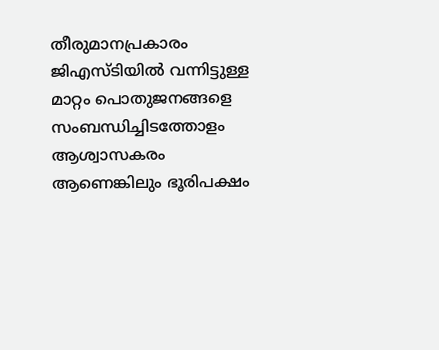തീരുമാനപ്രകാരം ജിഎസ്ടിയില്‍ വന്നിട്ടുള്ള മാറ്റം പൊതുജനങ്ങളെ സംബന്ധിച്ചിടത്തോളം ആശ്വാസകരം ആണെങ്കിലും ഭൂരിപക്ഷം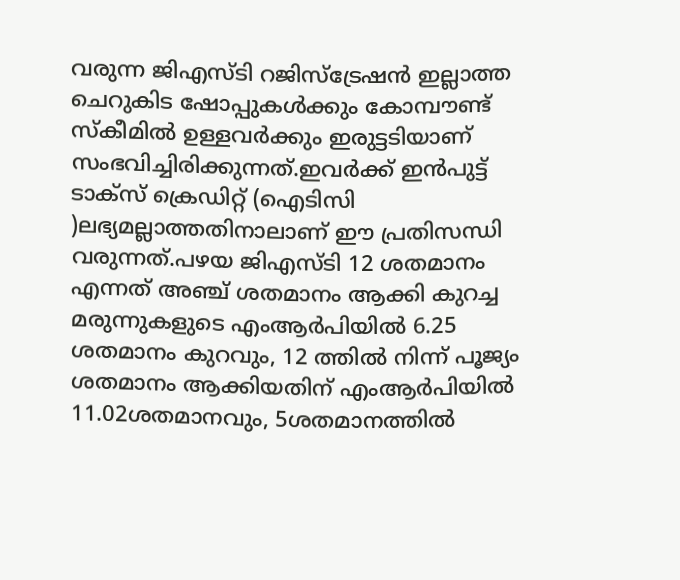വരുന്ന ജിഎസ്ടി റജിസ്‌ട്രേഷന്‍ ഇല്ലാത്ത ചെറുകിട ഷോപ്പുകള്‍ക്കും കോമ്പൗണ്ട് സ്‌കീമില്‍ ഉള്ളവര്‍ക്കും ഇരുട്ടടിയാണ് സംഭവിച്ചിരിക്കുന്നത്.ഇവര്‍ക്ക് ഇന്‍പുട്ട് ടാക്‌സ് ക്രെഡിറ്റ് (ഐടിസി )ലഭ്യമല്ലാത്തതിനാലാണ് ഈ പ്രതിസന്ധി വരുന്നത്.പഴയ ജിഎസ്ടി 12 ശതമാനം എന്നത് അഞ്ച് ശതമാനം ആക്കി കുറച്ച മരുന്നുകളുടെ എംആര്‍പിയില്‍ 6.25 ശതമാനം കുറവും, 12 ത്തില്‍ നിന്ന് പൂജ്യം ശതമാനം ആക്കിയതിന് എംആര്‍പിയില്‍ 11.02ശതമാനവും, 5ശതമാനത്തില്‍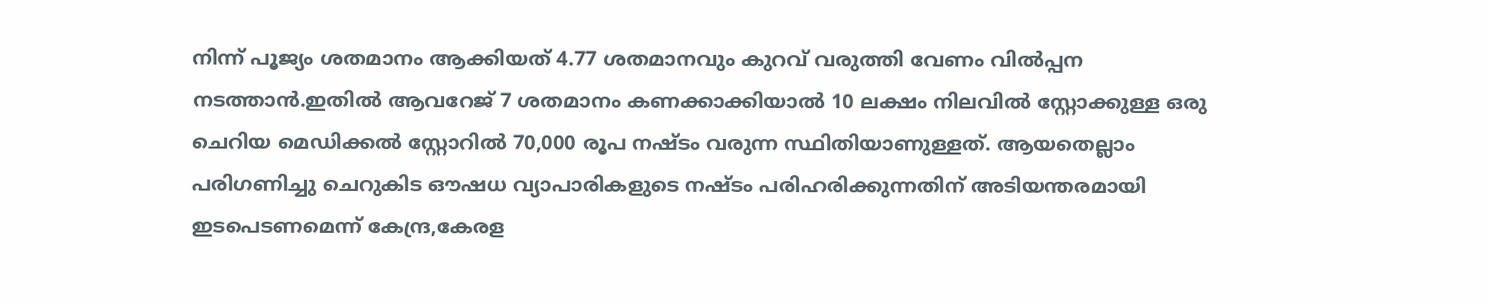നിന്ന് പൂജ്യം ശതമാനം ആക്കിയത് 4.77 ശതമാനവും കുറവ് വരുത്തി വേണം വില്‍പ്പന നടത്താന്‍.ഇതില്‍ ആവറേജ് 7 ശതമാനം കണക്കാക്കിയാല്‍ 10 ലക്ഷം നിലവില്‍ സ്റ്റോക്കുള്ള ഒരു ചെറിയ മെഡിക്കല്‍ സ്റ്റോറില്‍ 70,000 രൂപ നഷ്ടം വരുന്ന സ്ഥിതിയാണുള്ളത്. ആയതെല്ലാം പരിഗണിച്ചു ചെറുകിട ഔഷധ വ്യാപാരികളുടെ നഷ്ടം പരിഹരിക്കുന്നതിന് അടിയന്തരമായി ഇടപെടണമെന്ന് കേന്ദ്ര,കേരള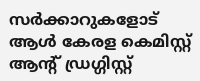സര്‍ക്കാറുകളോട് ആള്‍ കേരള കെമിസ്റ്റ് ആന്റ് ഡ്രഗ്ഗിസ്റ്റ്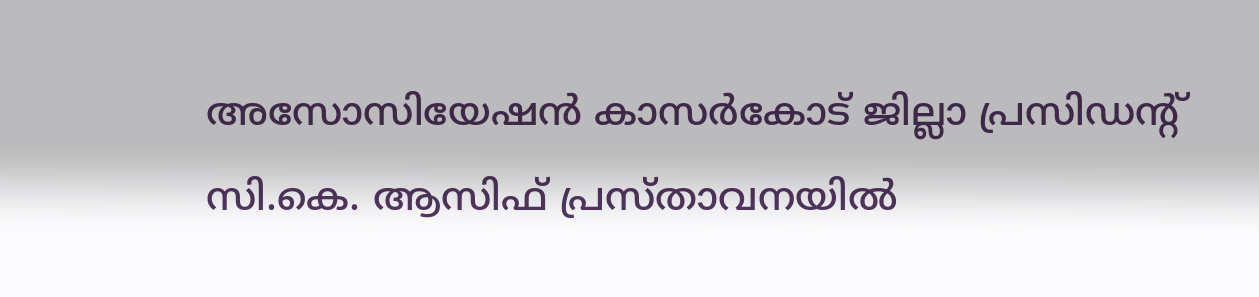അസോസിയേഷന്‍ കാസര്‍കോട് ജില്ലാ പ്രസിഡന്റ് സി.കെ. ആസിഫ് പ്രസ്താവനയില്‍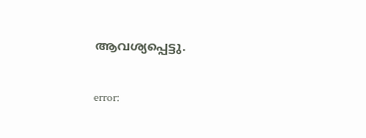ആവശ്യപ്പെട്ടു.

error: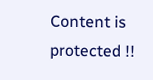Content is protected !!